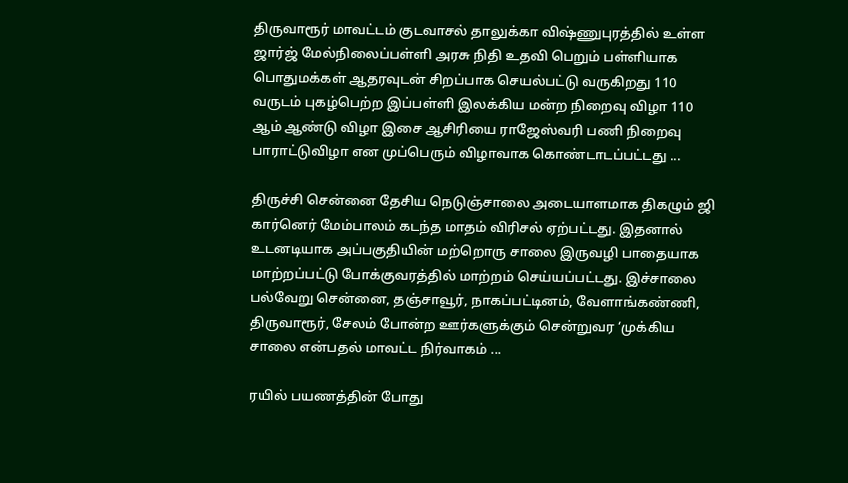திருவாரூர் மாவட்டம் குடவாசல் தாலுக்கா விஷ்ணுபுரத்தில் உள்ள ஜார்ஜ் மேல்நிலைப்பள்ளி அரசு நிதி உதவி பெறும் பள்ளியாக பொதுமக்கள் ஆதரவுடன் சிறப்பாக செயல்பட்டு வருகிறது 110 வருடம் புகழ்பெற்ற இப்பள்ளி இலக்கிய மன்ற நிறைவு விழா 110 ஆம் ஆண்டு விழா இசை ஆசிரியை ராஜேஸ்வரி பணி நிறைவு பாராட்டுவிழா என முப்பெரும் விழாவாக கொண்டாடப்பட்டது ...

திருச்சி சென்னை தேசிய நெடுஞ்சாலை அடையாளமாக திகழும் ஜி கார்னெர் மேம்பாலம் கடந்த மாதம் விரிசல் ஏற்பட்டது. இதனால் உடனடியாக அப்பகுதியின் மற்றொரு சாலை இருவழி பாதையாக மாற்றப்பட்டு போக்குவரத்தில் மாற்றம் செய்யப்பட்டது. இச்சாலை பல்வேறு சென்னை, தஞ்சாவூர், நாகப்பட்டினம், வேளாங்கண்ணி, திருவாரூர், சேலம் போன்ற ஊர்களுக்கும் சென்றுவர ‘முக்கிய சாலை என்பதல் மாவட்ட நிர்வாகம் ...

ரயில் பயணத்தின் போது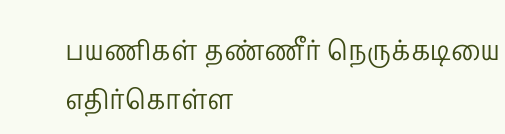பயணிகள் தண்ணீர் நெருக்கடியை எதிர்கொள்ள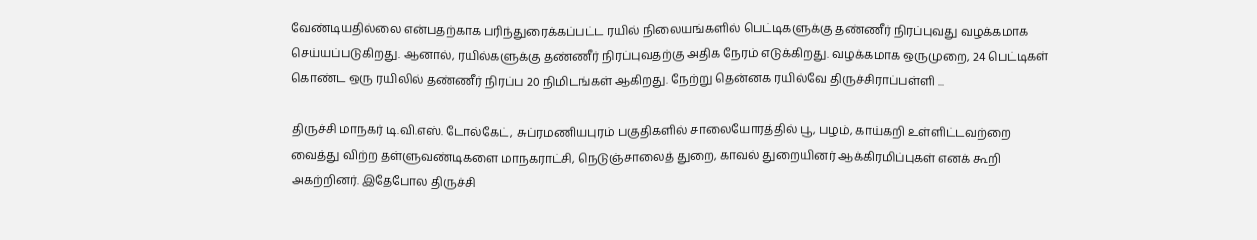வேண்டியதில்லை என்பதற்காக பரிந்துரைக்கப்பட்ட ரயில் நிலையங்களில் பெட்டிகளுக்கு தண்ணீர் நிரப்புவது வழக்கமாக செய்யப்படுகிறது. ஆனால், ரயில்களுக்கு தண்ணீர் நிரப்புவதற்கு அதிக நேரம் எடுக்கிறது. வழக்கமாக ஒருமுறை, 24 பெட்டிகள் கொண்ட ஒரு ரயிலில் தண்ணீர் நிரப்ப 20 நிமிடங்கள் ஆகிறது. நேற்று தென்னக ரயில்வே திருச்சிராப்பள்ளி ...

திருச்சி மாநகர் டி.வி.எஸ். டோல்கேட், சுப்ரமணியபுரம் பகுதிகளில் சாலையோரத்தில் பூ, பழம், காய்கறி உள்ளிட்டவற்றை வைத்து விற்ற தள்ளுவண்டிகளை மாநகராட்சி, நெடுஞ்சாலைத் துறை, காவல் துறையினர் ஆக்கிரமிப்புகள் எனக் கூறி அகற்றினர். இதேபோல திருச்சி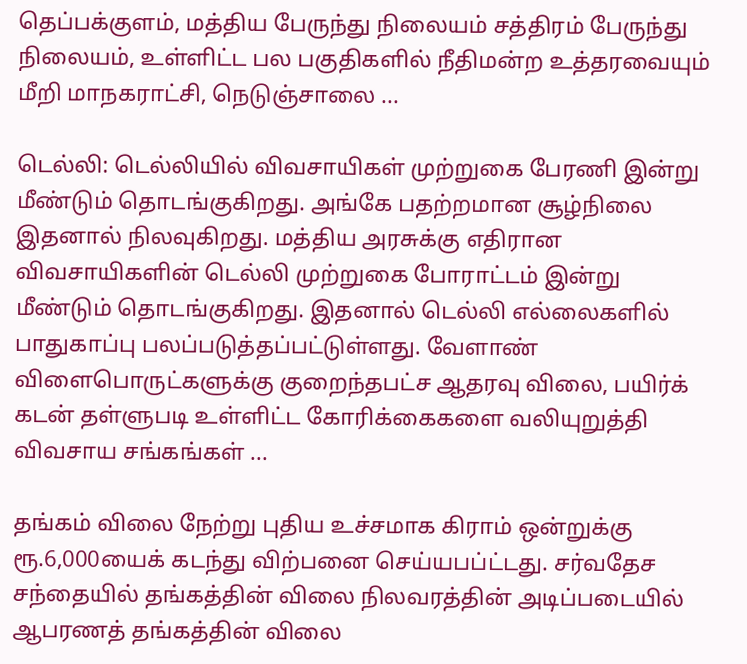தெப்பக்குளம், மத்திய பேருந்து நிலையம் சத்திரம் பேருந்து நிலையம், உள்ளிட்ட பல பகுதிகளில் நீதிமன்ற உத்தரவையும் மீறி மாநகராட்சி, நெடுஞ்சாலை ...

டெல்லி: டெல்லியில் விவசாயிகள் முற்றுகை பேரணி இன்று மீண்டும் தொடங்குகிறது. அங்கே பதற்றமான சூழ்நிலை இதனால் நிலவுகிறது. மத்திய அரசுக்கு எதிரான விவசாயிகளின் டெல்லி முற்றுகை போராட்டம் இன்று மீண்டும் தொடங்குகிறது. இதனால் டெல்லி எல்லைகளில் பாதுகாப்பு பலப்படுத்தப்பட்டுள்ளது. வேளாண் விளைபொருட்களுக்கு குறைந்தபட்ச ஆதரவு விலை, பயிர்க் கடன் தள்ளுபடி உள்ளிட்ட கோரிக்கைகளை வலியுறுத்தி விவசாய சங்கங்கள் ...

தங்கம் விலை நேற்று புதிய உச்சமாக கிராம் ஒன்றுக்கு ரூ.6,000யைக் கடந்து விற்பனை செய்யபப்ட்டது. சர்வதேச சந்தையில் தங்கத்தின் விலை நிலவரத்தின் அடிப்படையில் ஆபரணத் தங்கத்தின் விலை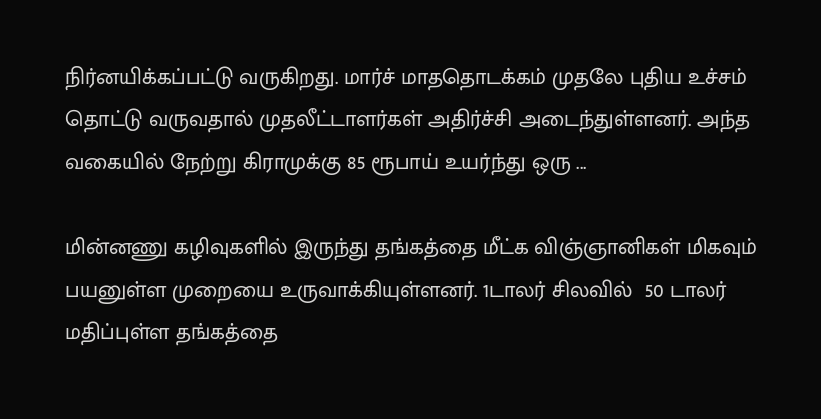நிர்னயிக்கப்பட்டு வருகிறது. மார்ச் மாததொடக்கம் முதலே புதிய உச்சம் தொட்டு வருவதால் முதலீட்டாளர்கள் அதிர்ச்சி அடைந்துள்ளனர். அந்த வகையில் நேற்று கிராமுக்கு 85 ரூபாய் உயர்ந்து ஒரு ...

மின்னணு கழிவுகளில் இருந்து தங்கத்தை மீட்க விஞ்ஞானிகள் மிகவும் பயனுள்ள முறையை உருவாக்கியுள்ளனர். 1டாலர் சிலவில்  50 டாலர்  மதிப்புள்ள தங்கத்தை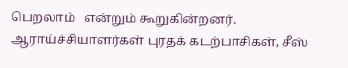பெறலாம்   என்றும் கூறுகின்றனர். ஆராய்ச்சியாளர்கள் புரதக் கடற்பாசிகள், சீஸ்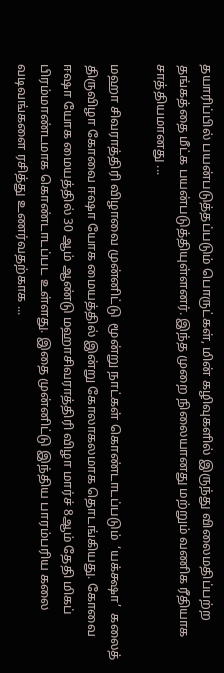தயாரிப்பில் பயன்படுத்தப்படும் பொருட்கள், மின் கழிவுகளில் இருந்து விலைமதிப்பற்ற தங்கத்தை மீட்க பயன்படுத்தியுள்ளனர். இந்த முறை நிலையானது மற்றும் வணிக ரீதியாக சாத்தியமானது ...

மஹா சிவராத்திரி விழாவை முன்னிட்டு  மூன்று நாட்கள் கொண்டாடப்படும்  ‘யக்‌க்ஷா’  கலைத் திருவிழா கோவை ஈஷா யோக மையத்தில் இன்று கோலாகலமாக தொடங்கியது. கோவை ஈஷா யோக மையத்தில் 30 ஆம் ஆண்டு மஹாசிவராத்திரி விழா மார்ச் 8ஆம் தேதி மிகப் பிரம்மாண்டமாக கொண்டாடப்பட உள்ளது. இதை முன்னிட்டு இந்திய பாரம்பரிய கலை வடிவங்களை ரசித்து உணர்வதற்காக ...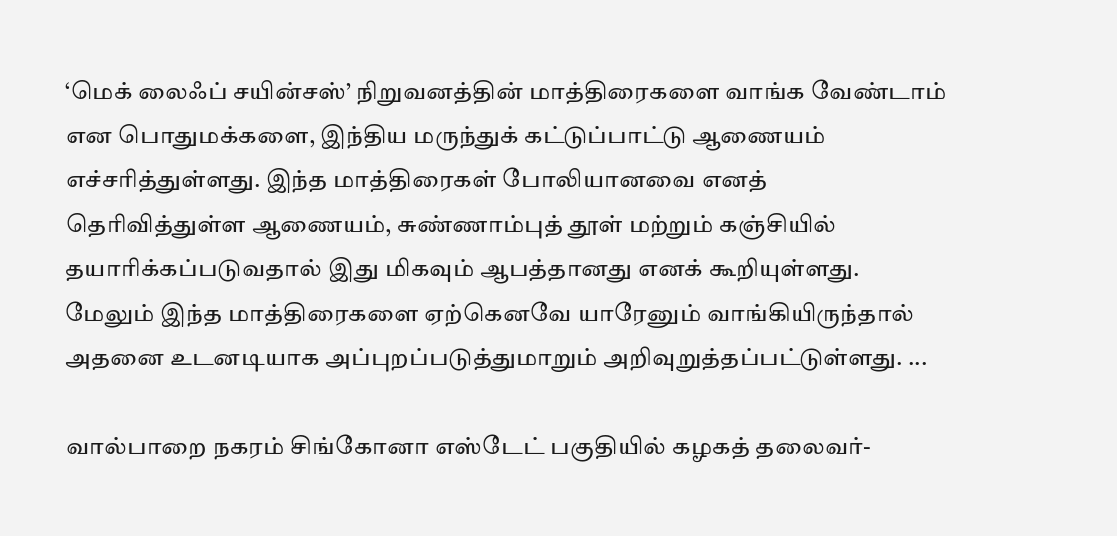‘மெக் லைஃப் சயின்சஸ்’ நிறுவனத்தின் மாத்திரைகளை வாங்க வேண்டாம் என பொதுமக்களை, இந்திய மருந்துக் கட்டுப்பாட்டு ஆணையம் எச்சரித்துள்ளது. இந்த மாத்திரைகள் போலியானவை எனத் தெரிவித்துள்ள ஆணையம், சுண்ணாம்புத் தூள் மற்றும் கஞ்சியில் தயாரிக்கப்படுவதால் இது மிகவும் ஆபத்தானது எனக் கூறியுள்ளது. மேலும் இந்த மாத்திரைகளை ஏற்கெனவே யாரேனும் வாங்கியிருந்தால் அதனை உடனடியாக அப்புறப்படுத்துமாறும் அறிவுறுத்தப்பட்டுள்ளது. ...

வால்பாறை நகரம் சிங்கோனா எஸ்டேட் பகுதியில் கழகத் தலைவர்-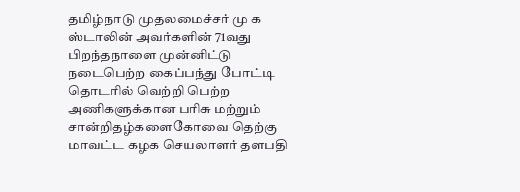தமிழ்நாடு முதலமைச்சர் மு க ஸ்டாலின் அவர்களின் 71வது பிறந்தநாளை முன்னிட்டு நடைபெற்ற கைப்பந்து போட்டி தொடரில் வெற்றி பெற்ற அணிகளுக்கான பரிசு மற்றும் சான்றிதழ்களைகோவை தெற்கு மாவட்ட கழக செயலாளர் தளபதி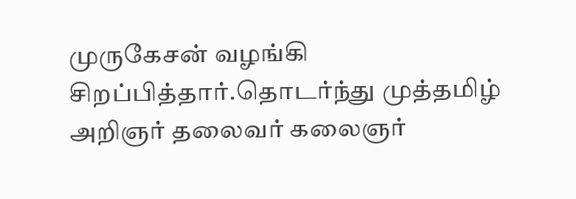முருகேசன் வழங்கி சிறப்பித்தார்.தொடர்ந்து முத்தமிழ் அறிஞர் தலைவர் கலைஞர்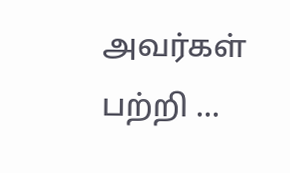அவர்கள் பற்றி ...